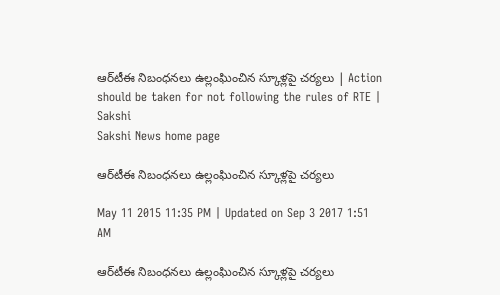ఆర్‌టీఈ నిబంధనలు ఉల్లంఘించిన స్కూళ్లపై చర్యలు | Action should be taken for not following the rules of RTE | Sakshi
Sakshi News home page

ఆర్‌టీఈ నిబంధనలు ఉల్లంఘించిన స్కూళ్లపై చర్యలు

May 11 2015 11:35 PM | Updated on Sep 3 2017 1:51 AM

ఆర్‌టీఈ నిబంధనలు ఉల్లంఘించిన స్కూళ్లపై చర్యలు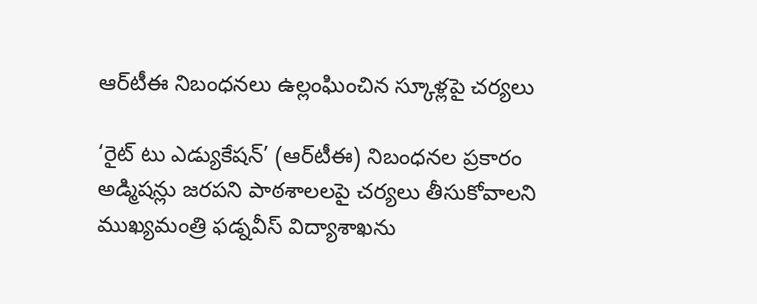ఆర్‌టీఈ నిబంధనలు ఉల్లంఘించిన స్కూళ్లపై చర్యలు

‘రైట్ టు ఎడ్యుకేషన్’ (ఆర్‌టీఈ) నిబంధనల ప్రకారం అడ్మిషన్లు జరపని పాఠశాలలపై చర్యలు తీసుకోవాలని ముఖ్యమంత్రి ఫడ్నవీస్ విద్యాశాఖను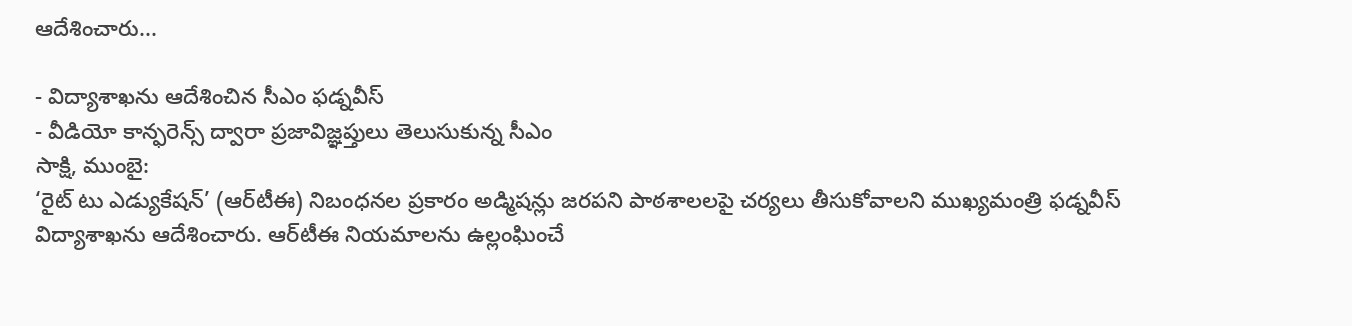ఆదేశించారు...

- విద్యాశాఖను ఆదేశించిన సీఎం ఫడ్నవీస్
- వీడియో కాన్ఫరెన్స్ ద్వారా ప్రజావిజ్ఞప్తులు తెలుసుకున్న సీఎం
సాక్షి, ముంబై:
‘రైట్ టు ఎడ్యుకేషన్’ (ఆర్‌టీఈ) నిబంధనల ప్రకారం అడ్మిషన్లు జరపని పాఠశాలలపై చర్యలు తీసుకోవాలని ముఖ్యమంత్రి ఫడ్నవీస్ విద్యాశాఖను ఆదేశించారు. ఆర్‌టీఈ నియమాలను ఉల్లంఘించే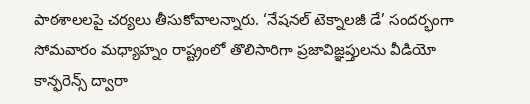పాఠశాలలపై చర్యలు తీసుకోవాలన్నారు. ‘నేషనల్ టెక్నాలజీ డే’ సందర్భంగా సోమవారం మధ్యాహ్నం రాష్ట్రంలో తొలిసారిగా ప్రజావిజ్ఞప్తులను వీడియో కాన్ఫరెన్స్ ద్వారా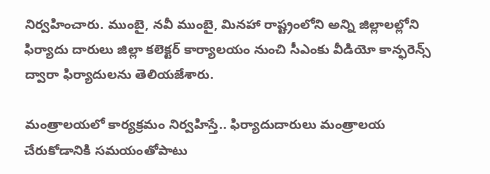నిర్వహించారు. ముంబై, నవీ ముంబై, మినహా రాష్ట్రంలోని అన్ని జిల్లాలల్లోని ఫిర్యాదు దారులు జిల్లా కలెక్టర్ కార్యాలయం నుంచి సీఎంకు వీడియో కాన్ఫరెన్స్ ద్వారా ఫిర్యాదులను తెలియజేశారు.

మంత్రాలయలో కార్యక్రమం నిర్వహిస్తే.. ఫిర్యాదుదారులు మంత్రాలయ చేరుకోడానికి సమయంతోపాటు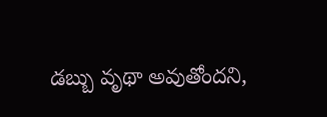డబ్బు వృథా అవుతోందని,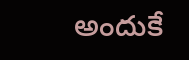అందుకే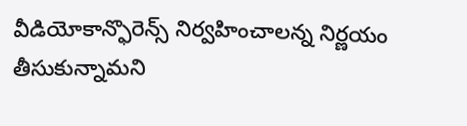వీడియోకాన్ఫొరెన్స్ నిర్వహించాలన్న నిర్ణయం తీసుకున్నామని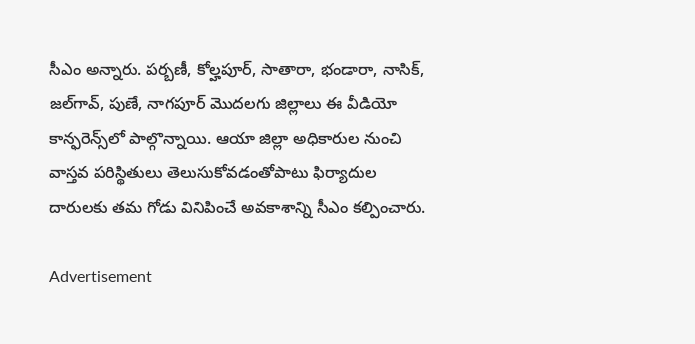సీఎం అన్నారు. పర్బణీ, కోల్హపూర్, సాతారా, భండారా, నాసిక్, జల్‌గావ్, పుణే, నాగపూర్ మొదలగు జిల్లాలు ఈ వీడియో కాన్ఫరెన్స్‌లో పాల్గొన్నాయి. ఆయా జిల్లా అధికారుల నుంచి వాస్తవ పరిస్థితులు తెలుసుకోవడంతోపాటు ఫిర్యాదుల దారులకు తమ గోడు వినిపించే అవకాశాన్ని సీఎం కల్పించారు.

Advertisement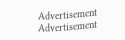Advertisement
Advertisement